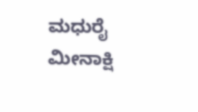ಮಧುರೈ ಮೀನಾಕ್ಷಿ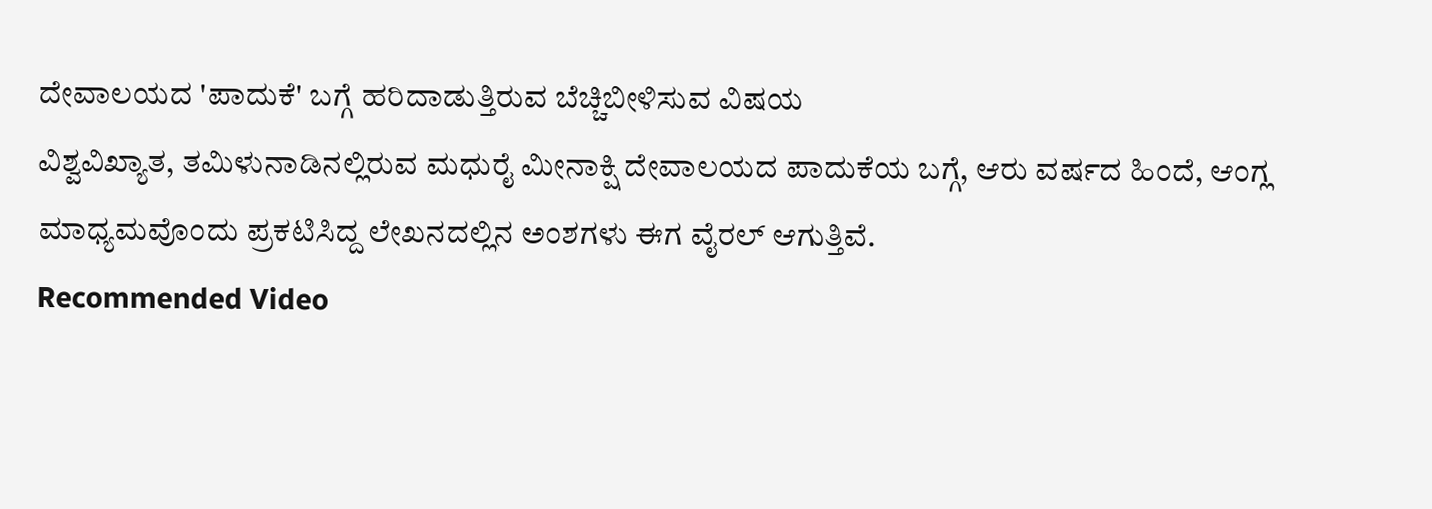ದೇವಾಲಯದ 'ಪಾದುಕೆ' ಬಗ್ಗೆ ಹರಿದಾಡುತ್ತಿರುವ ಬೆಚ್ಚಿಬೀಳಿಸುವ ವಿಷಯ
ವಿಶ್ವವಿಖ್ಯಾತ, ತಮಿಳುನಾಡಿನಲ್ಲಿರುವ ಮಧುರೈ ಮೀನಾಕ್ಷಿ ದೇವಾಲಯದ ಪಾದುಕೆಯ ಬಗ್ಗೆ, ಆರು ವರ್ಷದ ಹಿಂದೆ, ಆಂಗ್ಲ ಮಾಧ್ಯಮವೊಂದು ಪ್ರಕಟಿಸಿದ್ದ ಲೇಖನದಲ್ಲಿನ ಅಂಶಗಳು ಈಗ ವೈರಲ್ ಆಗುತ್ತಿವೆ.
Recommended Video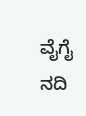ವೈಗೈ ನದಿ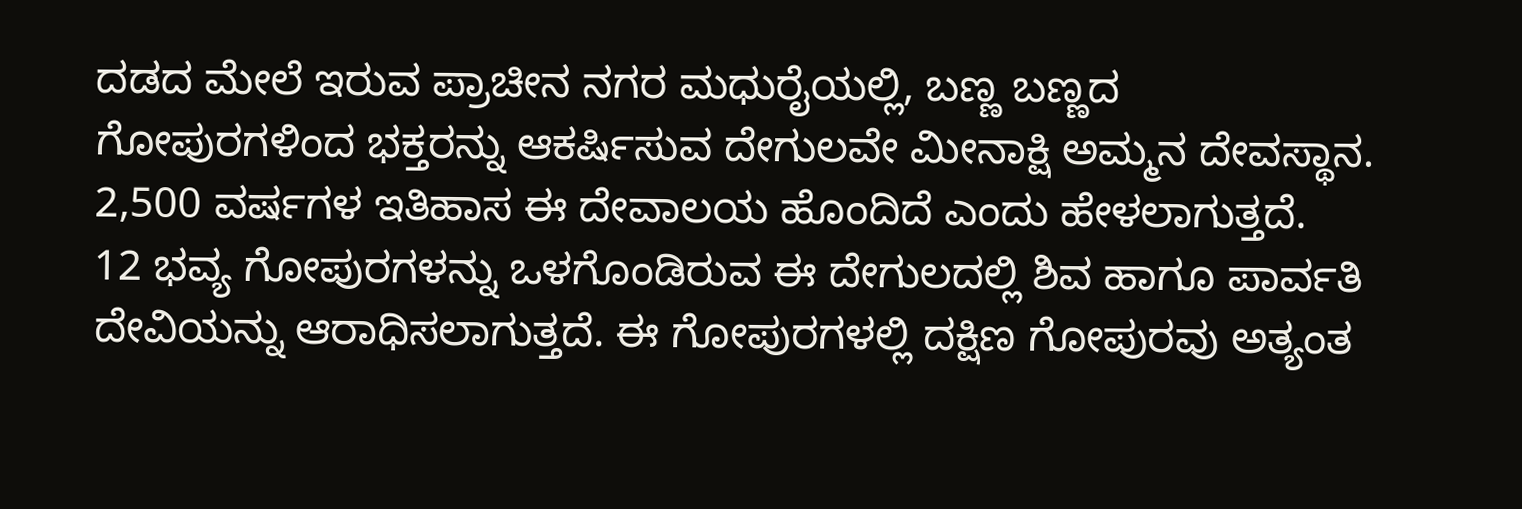ದಡದ ಮೇಲೆ ಇರುವ ಪ್ರಾಚೀನ ನಗರ ಮಧುರೈಯಲ್ಲಿ, ಬಣ್ಣ ಬಣ್ಣದ ಗೋಪುರಗಳಿಂದ ಭಕ್ತರನ್ನು ಆಕರ್ಷಿಸುವ ದೇಗುಲವೇ ಮೀನಾಕ್ಷಿ ಅಮ್ಮನ ದೇವಸ್ಥಾನ. 2,500 ವರ್ಷಗಳ ಇತಿಹಾಸ ಈ ದೇವಾಲಯ ಹೊಂದಿದೆ ಎಂದು ಹೇಳಲಾಗುತ್ತದೆ.
12 ಭವ್ಯ ಗೋಪುರಗಳನ್ನು ಒಳಗೊಂಡಿರುವ ಈ ದೇಗುಲದಲ್ಲಿ ಶಿವ ಹಾಗೂ ಪಾರ್ವತಿ ದೇವಿಯನ್ನು ಆರಾಧಿಸಲಾಗುತ್ತದೆ. ಈ ಗೋಪುರಗಳಲ್ಲಿ ದಕ್ಷಿಣ ಗೋಪುರವು ಅತ್ಯಂತ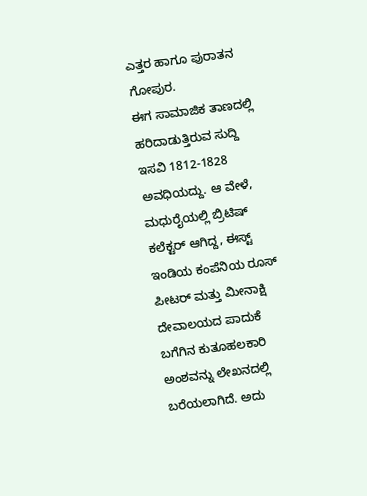ಎತ್ತರ ಹಾಗೂ ಪುರಾತನ ಗೋಪುರ.
ಈಗ ಸಾಮಾಜಿಕ ತಾಣದಲ್ಲಿ ಹರಿದಾಡುತ್ತಿರುವ ಸುದ್ದಿ ಇಸವಿ 1812-1828 ಅವಧಿಯದ್ದು. ಆ ವೇಳೆ, ಮಧುರೈಯಲ್ಲಿ ಬ್ರಿಟಿಷ್ ಕಲೆಕ್ಟರ್ ಆಗಿದ್ದ, ಈಸ್ಟ್ ಇಂಡಿಯ ಕಂಪೆನಿಯ ರೂಸ್ ಪೀಟರ್ ಮತ್ತು ಮೀನಾಕ್ಷಿ ದೇವಾಲಯದ ಪಾದುಕೆ ಬಗೆಗಿನ ಕುತೂಹಲಕಾರಿ ಅಂಶವನ್ನು ಲೇಖನದಲ್ಲಿ ಬರೆಯಲಾಗಿದೆ. ಅದು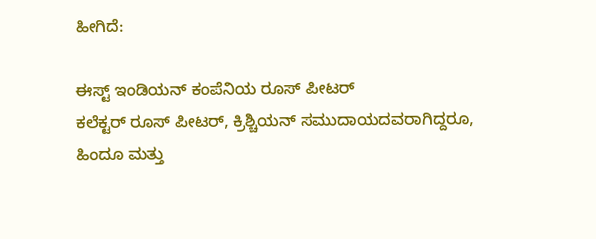ಹೀಗಿದೆ:

ಈಸ್ಟ್ ಇಂಡಿಯನ್ ಕಂಪೆನಿಯ ರೂಸ್ ಪೀಟರ್
ಕಲೆಕ್ಟರ್ ರೂಸ್ ಪೀಟರ್, ಕ್ರಿಶ್ಚಿಯನ್ ಸಮುದಾಯದವರಾಗಿದ್ದರೂ, ಹಿಂದೂ ಮತ್ತು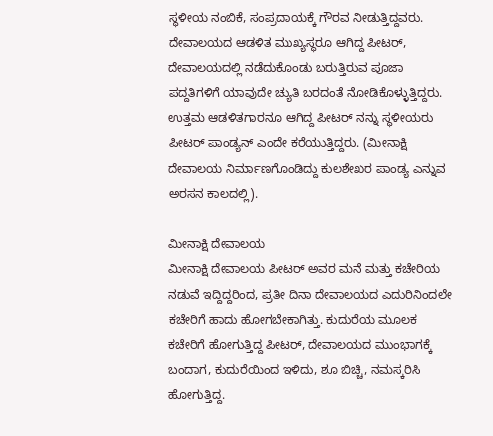ಸ್ಥಳೀಯ ನಂಬಿಕೆ, ಸಂಪ್ರದಾಯಕ್ಕೆ ಗೌರವ ನೀಡುತ್ತಿದ್ದವರು. ದೇವಾಲಯದ ಆಡಳಿತ ಮುಖ್ಯಸ್ಥರೂ ಆಗಿದ್ದ ಪೀಟರ್, ದೇವಾಲಯದಲ್ಲಿ ನಡೆದುಕೊಂಡು ಬರುತ್ತಿರುವ ಪೂಜಾ ಪದ್ದತಿಗಳಿಗೆ ಯಾವುದೇ ಚ್ಯುತಿ ಬರದಂತೆ ನೋಡಿಕೊಳ್ಳುತ್ತಿದ್ದರು. ಉತ್ತಮ ಆಡಳಿತಗಾರನೂ ಆಗಿದ್ದ ಪೀಟರ್ ನನ್ನು ಸ್ಥಳೀಯರು ಪೀಟರ್ ಪಾಂಡ್ಯನ್ ಎಂದೇ ಕರೆಯುತ್ತಿದ್ದರು. (ಮೀನಾಕ್ಷಿ ದೇವಾಲಯ ನಿರ್ಮಾಣಗೊಂಡಿದ್ದು ಕುಲಶೇಖರ ಪಾಂಡ್ಯ ಎನ್ನುವ ಅರಸನ ಕಾಲದಲ್ಲಿ).

ಮೀನಾಕ್ಷಿ ದೇವಾಲಯ
ಮೀನಾಕ್ಷಿ ದೇವಾಲಯ ಪೀಟರ್ ಅವರ ಮನೆ ಮತ್ತು ಕಚೇರಿಯ ನಡುವೆ ಇದ್ದಿದ್ದರಿಂದ, ಪ್ರತೀ ದಿನಾ ದೇವಾಲಯದ ಎದುರಿನಿಂದಲೇ ಕಚೇರಿಗೆ ಹಾದು ಹೋಗಬೇಕಾಗಿತ್ತು. ಕುದುರೆಯ ಮೂಲಕ ಕಚೇರಿಗೆ ಹೋಗುತ್ತಿದ್ದ ಪೀಟರ್, ದೇವಾಲಯದ ಮುಂಭಾಗಕ್ಕೆ ಬಂದಾಗ, ಕುದುರೆಯಿಂದ ಇಳಿದು, ಶೂ ಬಿಚ್ಚಿ, ನಮಸ್ಕರಿಸಿ ಹೋಗುತ್ತಿದ್ದ.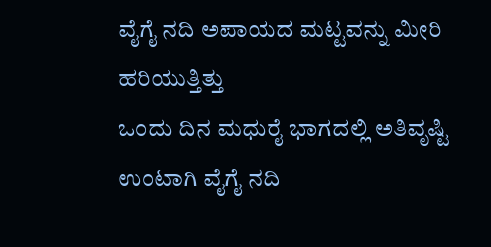ವೈಗೈ ನದಿ ಅಪಾಯದ ಮಟ್ಟವನ್ನು ಮೀರಿ ಹರಿಯುತ್ತಿತ್ತು
ಒಂದು ದಿನ ಮಧುರೈ ಭಾಗದಲ್ಲಿ ಅತಿವೃಷ್ಟಿ ಉಂಟಾಗಿ ವೈಗೈ ನದಿ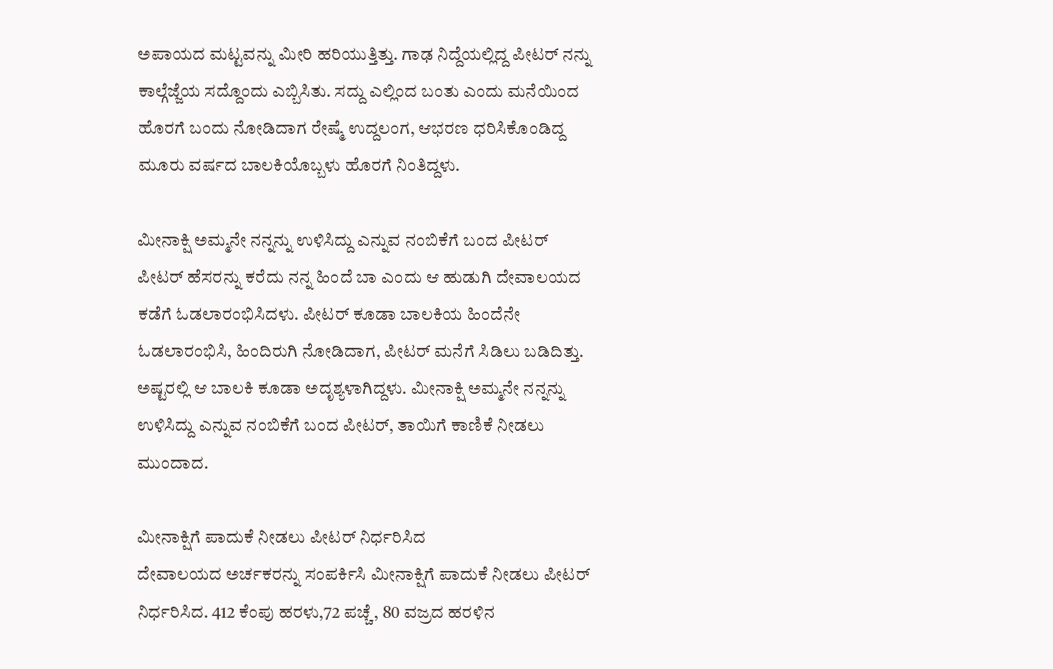ಅಪಾಯದ ಮಟ್ಟವನ್ನು ಮೀರಿ ಹರಿಯುತ್ತಿತ್ತು. ಗಾಢ ನಿದ್ದೆಯಲ್ಲಿದ್ದ ಪೀಟರ್ ನನ್ನು ಕಾಲ್ಗೆಜ್ಜೆಯ ಸದ್ದೊಂದು ಎಬ್ಬಿಸಿತು. ಸದ್ದು ಎಲ್ಲಿಂದ ಬಂತು ಎಂದು ಮನೆಯಿಂದ ಹೊರಗೆ ಬಂದು ನೋಡಿದಾಗ ರೇಷ್ಮೆ ಉದ್ದಲಂಗ, ಆಭರಣ ಧರಿಸಿಕೊಂಡಿದ್ದ ಮೂರು ವರ್ಷದ ಬಾಲಕಿಯೊಬ್ಬಳು ಹೊರಗೆ ನಿಂತಿದ್ದಳು.

ಮೀನಾಕ್ಷಿ ಅಮ್ಮನೇ ನನ್ನನ್ನು ಉಳಿಸಿದ್ದು ಎನ್ನುವ ನಂಬಿಕೆಗೆ ಬಂದ ಪೀಟರ್
ಪೀಟರ್ ಹೆಸರನ್ನು ಕರೆದು ನನ್ನ ಹಿಂದೆ ಬಾ ಎಂದು ಆ ಹುಡುಗಿ ದೇವಾಲಯದ ಕಡೆಗೆ ಓಡಲಾರಂಭಿಸಿದಳು. ಪೀಟರ್ ಕೂಡಾ ಬಾಲಕಿಯ ಹಿಂದೆನೇ ಓಡಲಾರಂಭಿಸಿ, ಹಿಂದಿರುಗಿ ನೋಡಿದಾಗ, ಪೀಟರ್ ಮನೆಗೆ ಸಿಡಿಲು ಬಡಿದಿತ್ತು. ಅಷ್ಟರಲ್ಲಿ ಆ ಬಾಲಕಿ ಕೂಡಾ ಅದೃಶ್ಯಳಾಗಿದ್ದಳು. ಮೀನಾಕ್ಷಿ ಅಮ್ಮನೇ ನನ್ನನ್ನು ಉಳಿಸಿದ್ದು ಎನ್ನುವ ನಂಬಿಕೆಗೆ ಬಂದ ಪೀಟರ್, ತಾಯಿಗೆ ಕಾಣಿಕೆ ನೀಡಲು ಮುಂದಾದ.

ಮೀನಾಕ್ಷಿಗೆ ಪಾದುಕೆ ನೀಡಲು ಪೀಟರ್ ನಿರ್ಧರಿಸಿದ
ದೇವಾಲಯದ ಅರ್ಚಕರನ್ನು ಸಂಪರ್ಕಿಸಿ ಮೀನಾಕ್ಷಿಗೆ ಪಾದುಕೆ ನೀಡಲು ಪೀಟರ್ ನಿರ್ಧರಿಸಿದ. 412 ಕೆಂಪು ಹರಳು,72 ಪಚ್ಚೆ, 80 ವಜ್ರದ ಹರಳಿನ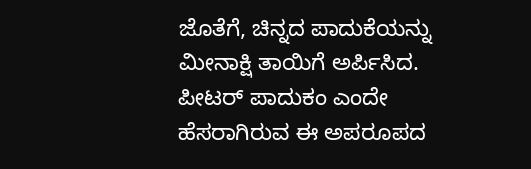ಜೊತೆಗೆ, ಚಿನ್ನದ ಪಾದುಕೆಯನ್ನು ಮೀನಾಕ್ಷಿ ತಾಯಿಗೆ ಅರ್ಪಿಸಿದ. ಪೀಟರ್ ಪಾದುಕಂ ಎಂದೇ ಹೆಸರಾಗಿರುವ ಈ ಅಪರೂಪದ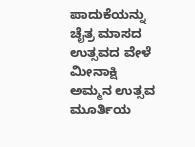ಪಾದುಕೆಯನ್ನು ಚೈತ್ರ ಮಾಸದ ಉತ್ಸವದ ವೇಳೆ ಮೀನಾಕ್ಷಿ ಅಮ್ಮನ ಉತ್ಸವ ಮೂರ್ತಿಯ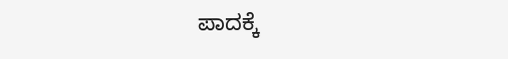ಪಾದಕ್ಕೆ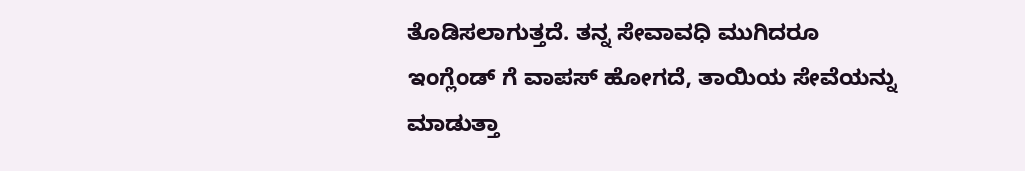ತೊಡಿಸಲಾಗುತ್ತದೆ. ತನ್ನ ಸೇವಾವಧಿ ಮುಗಿದರೂ ಇಂಗ್ಲೆಂಡ್ ಗೆ ವಾಪಸ್ ಹೋಗದೆ, ತಾಯಿಯ ಸೇವೆಯನ್ನು ಮಾಡುತ್ತಾ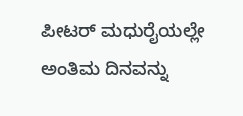ಪೀಟರ್ ಮಧುರೈಯಲ್ಲೇ ಅಂತಿಮ ದಿನವನ್ನು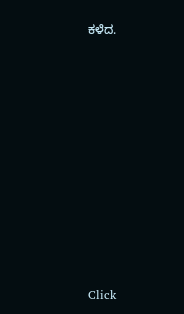ಕಳೆದ.












Click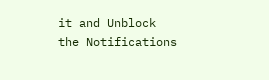it and Unblock the Notifications